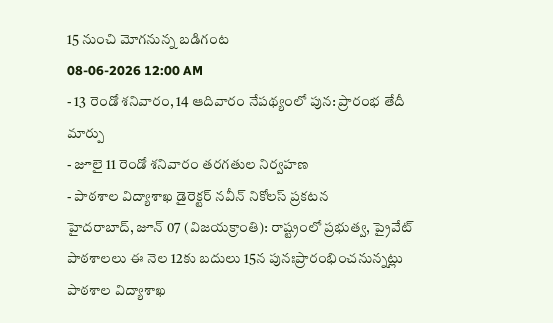15 నుంచి మోగనున్న బడిగంట
08-06-2026 12:00 AM
- 13 రెండో శనివారం, 14 ఆదివారం నేపథ్యంలో పున: ప్రారంభ తేదీ మార్పు
- జూలై 11 రెండో శనివారం తరగతుల నిర్వహణ
- పాఠశాల విద్యాశాఖ డైరెక్టర్ నవీన్ నికోలస్ ప్రకటన
హైదరాబాద్, జూన్ 07 (విజయక్రాంతి): రాష్ట్రంలో ప్రభుత్వ, ప్రైవేట్ పాఠశాలలు ఈ నెల 12కు బదులు 15న పునఃప్రారంభించనున్నట్లు పాఠశాల విద్యాశాఖ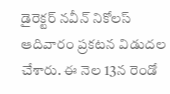డైరెక్టర్ నవీన్ నికోలస్ ఆదివారం ప్రకటన విడుదల చేశారు. ఈ నెల 13న రెండో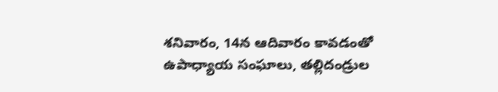శనివారం, 14న ఆదివారం కావడంతో ఉపాధ్యాయ సంఘాలు, తల్లిదండ్రుల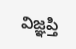విజ్ఞప్తి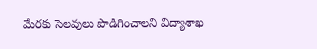మేరకు సెలవులు పొడిగించాలని విద్యాశాఖ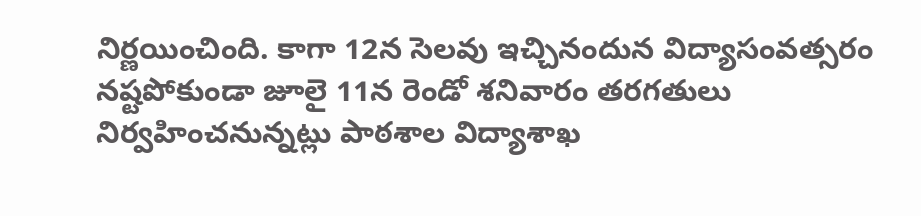నిర్ణయించింది. కాగా 12న సెలవు ఇచ్చినందున విద్యాసంవత్సరం నష్టపోకుండా జూలై 11న రెండో శనివారం తరగతులు నిర్వహించనున్నట్లు పాఠశాల విద్యాశాఖ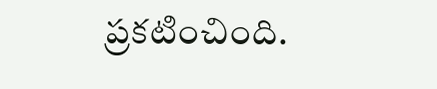ప్రకటించింది.